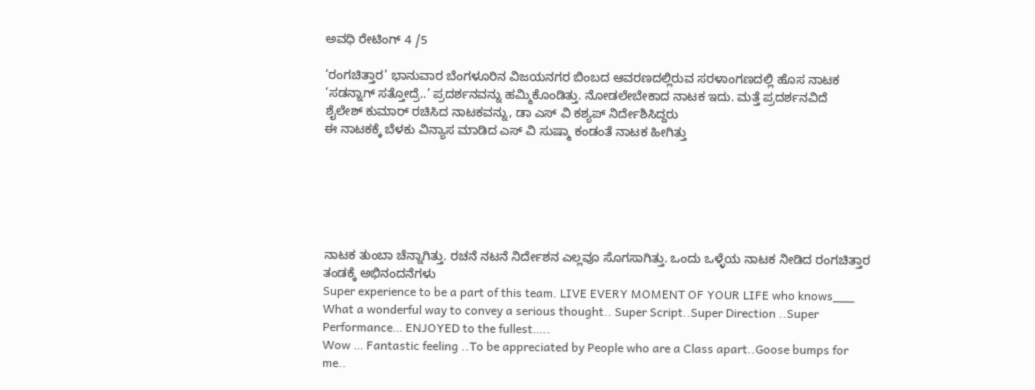ಅವಧಿ ರೇಟಿಂಗ್ 4 /5

‘ರಂಗಚಿತ್ತಾರ’ ಭಾನುವಾರ ಬೆಂಗಳೂರಿನ ವಿಜಯನಗರ ಬಿಂಬದ ಆವರಣದಲ್ಲಿರುವ ಸರಳಾಂಗಣದಲ್ಲಿ ಹೊಸ ನಾಟಕ ‘ಸಡನ್ನಾಗ್ ಸತ್ತೋದ್ರೆ..’ ಪ್ರದರ್ಶನವನ್ನು ಹಮ್ಮಿಕೊಂಡಿತ್ತು. ನೋಡಲೇಬೇಕಾದ ನಾಟಕ ಇದು. ಮತ್ತೆ ಪ್ರದರ್ಶನವಿದೆ
ಶೈಲೇಶ್ ಕುಮಾರ್ ರಚಿಸಿದ ನಾಟಕವನ್ನು, ಡಾ ಎಸ್ ವಿ ಕಶ್ಯಪ್ ನಿರ್ದೇಶಿಸಿದ್ದರು
ಈ ನಾಟಕಕ್ಕೆ ಬೆಳಕು ವಿನ್ಯಾಸ ಮಾಡಿದ ಎಸ್ ವಿ ಸುಷ್ಮಾ ಕಂಡಂತೆ ನಾಟಕ ಹೀಗಿತ್ತು






ನಾಟಕ ತುಂಬಾ ಚೆನ್ನಾಗಿತ್ತು. ರಚನೆ ನಟನೆ ನಿರ್ದೇಶನ ಎಲ್ಲವೂ ಸೊಗಸಾಗಿತ್ತು. ಒಂದು ಒಳ್ಳೆಯ ನಾಟಕ ನೀಡಿದ ರಂಗಚಿತ್ತಾರ ತಂಡಕ್ಕೆ ಅಭಿನಂದನೆಗಳು
Super experience to be a part of this team. LIVE EVERY MOMENT OF YOUR LIFE who knows___
What a wonderful way to convey a serious thought.. Super Script..Super Direction ..Super Performance… ENJOYED to the fullest…..
Wow … Fantastic feeling ..To be appreciated by People who are a Class apart..Goose bumps for me..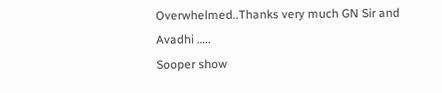Overwhelmed..Thanks very much GN Sir and Avadhi …..
Sooper show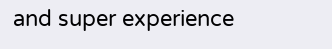and super experience